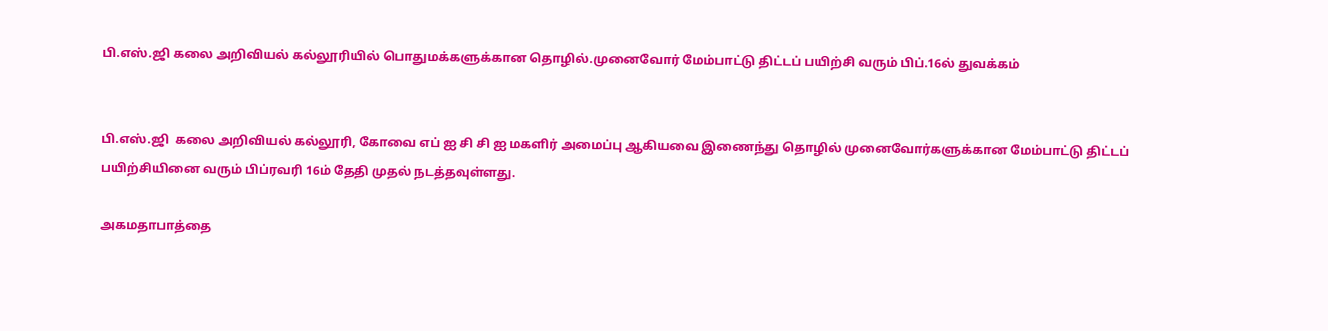பி.எஸ்.ஜி கலை அறிவியல் கல்லூரியில் பொதுமக்களுக்கான தொழில்.முனைவோர் மேம்பாட்டு திட்டப் பயிற்சி வரும் பிப்.16ல் துவக்கம்


பி.எஸ்.ஜி  கலை அறிவியல் கல்லூரி, கோவை எப் ஐ சி சி ஐ மகளிர் அமைப்பு ஆகியவை இணைந்து தொழில் முனைவோர்களுக்கான மேம்பாட்டு திட்டப் பயிற்சியினை வரும் பிப்ரவரி 16ம் தேதி முதல் நடத்தவுள்ளது.

அகமதாபாத்தை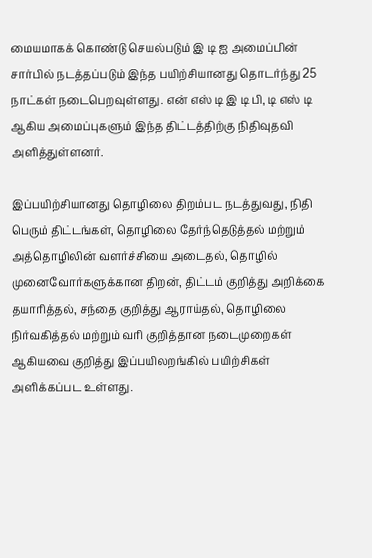மையமாகக் கொண்டு செயல்படும் இ டி ஐ அமைப்பின் சார்பில் நடத்தப்படும் இந்த பயிற்சியானது தொடர்ந்து 25 நாட்கள் நடைபெறவுள்ளது. என் எஸ் டி இ டி பி, டி எஸ் டி ஆகிய அமைப்புகளும் இந்த திட்டத்திற்கு நிதிவுதவி அளித்துள்ளனர்.

இப்பயிற்சியானது தொழிலை திறம்பட நடத்துவது, நிதி பெரும் திட்டங்கள், தொழிலை தேர்ந்தெடுத்தல் மற்றும் அத்தொழிலின் வளர்ச்சியை அடைதல், தொழில் முனைவோர்களுக்கான திறன், திட்டம் குறித்து அறிக்கை தயாரித்தல், சந்தை குறித்து ஆராய்தல், தொழிலை நிர்வகித்தல் மற்றும் வரி குறித்தான நடைமுறைகள் ஆகியவை குறித்து இப்பயிலறங்கில் பயிற்சிகள் அளிக்கப்பட உள்ளது.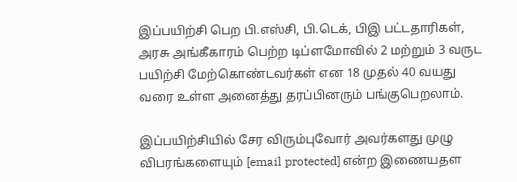இப்பயிற்சி பெற பி.எஸ்சி, பி.டெக், பிஇ பட்டதாரிகள், அரசு அங்கீகாரம் பெற்ற டிப்ளமோவில் 2 மற்றும் 3 வருட பயிற்சி மேற்கொண்டவர்கள் என 18 முதல் 40 வயது வரை உள்ள அனைத்து தரப்பினரும் பங்குபெறலாம்.

இப்பயிற்சியில் சேர விரும்புவோர் அவர்களது முழு விபரங்களையும் [email protected] என்ற இணையதள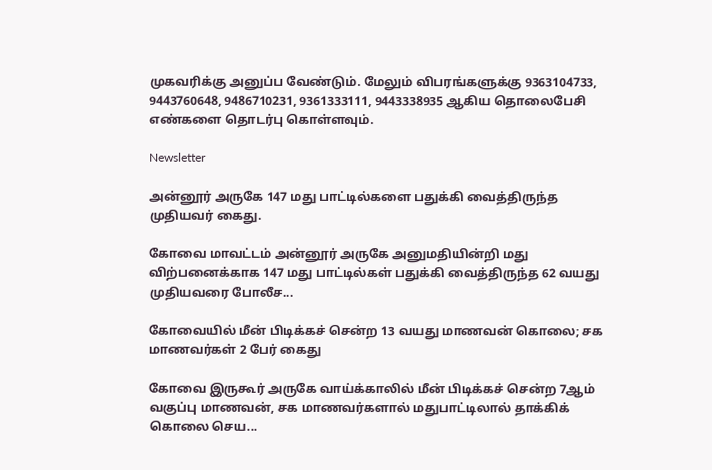முகவரிக்கு அனுப்ப வேண்டும். மேலும் விபரங்களுக்கு 9363104733, 9443760648, 9486710231, 9361333111, 9443338935 ஆகிய தொலைபேசி எண்களை தொடர்பு கொள்ளவும்.

Newsletter

அன்னூர் அருகே 147 மது பாட்டில்களை பதுக்கி வைத்திருந்த முதியவர் கைது.

கோவை மாவட்டம் அன்னூர் அருகே அனுமதியின்றி மது விற்பனைக்காக 147 மது பாட்டில்கள் பதுக்கி வைத்திருந்த 62 வயது முதியவரை போலீச...

கோவையில் மீன் பிடிக்கச் சென்ற 13 வயது மாணவன் கொலை; சக மாணவர்கள் 2 பேர் கைது

கோவை இருகூர் அருகே வாய்க்காலில் மீன் பிடிக்கச் சென்ற 7ஆம் வகுப்பு மாணவன், சக மாணவர்களால் மதுபாட்டிலால் தாக்கிக் கொலை செய...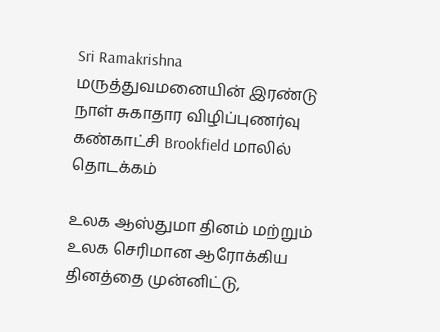Sri Ramakrishna மருத்துவமனையின் இரண்டு நாள் சுகாதார விழிப்புணர்வு கண்காட்சி Brookfield மாலில் தொடக்கம்

உலக ஆஸ்துமா தினம் மற்றும் உலக செரிமான ஆரோக்கிய தினத்தை முன்னிட்டு,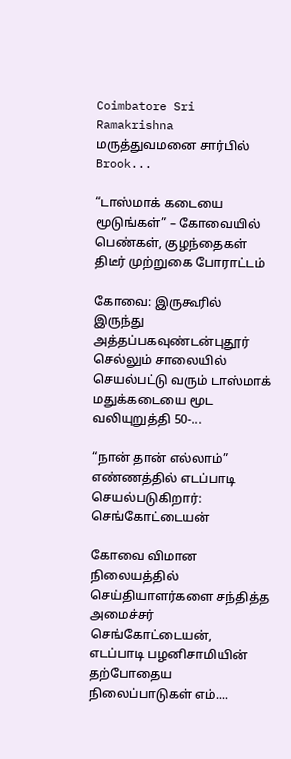Coimbatore Sri Ramakrishna மருத்துவமனை சார்பில் Brook...

“டாஸ்மாக் கடையை மூடுங்கள்” – கோவையில் பெண்கள், குழந்தைகள் திடீர் முற்றுகை போராட்டம்

கோவை: இருகூரில் இருந்து அத்தப்பகவுண்டன்புதூர் செல்லும் சாலையில் செயல்பட்டு வரும் டாஸ்மாக் மதுக்கடையை மூட வலியுறுத்தி 50-...

“நான் தான் எல்லாம்” எண்ணத்தில் எடப்பாடி செயல்படுகிறார்: செங்கோட்டையன்

கோவை விமான நிலையத்தில் செய்தியாளர்களை சந்தித்த அமைச்சர் செங்கோட்டையன், எடப்பாடி பழனிசாமியின் தற்போதைய நிலைப்பாடுகள் எம்....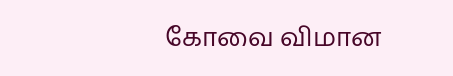கோவை விமான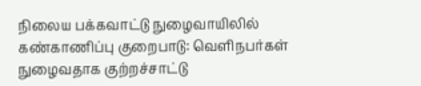நிலைய பக்கவாட்டு நுழைவாயிலில் கண்காணிப்பு குறைபாடு: வெளிநபர்கள் நுழைவதாக குற்றச்சாட்டு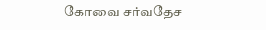கோவை சர்வதேச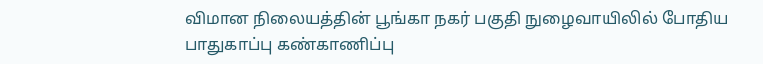விமான நிலையத்தின் பூங்கா நகர் பகுதி நுழைவாயிலில் போதிய பாதுகாப்பு கண்காணிப்பு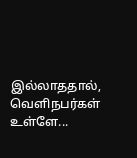இல்லாததால், வெளிநபர்கள் உள்ளே...